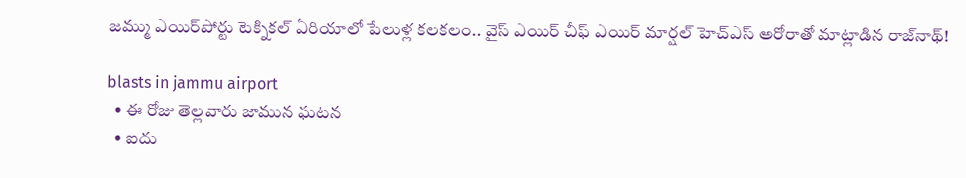జమ్ము ఎయిర్‌పోర్టు టెక్నిక‌ల్ ఏరియాలో పేలుళ్ల క‌ల‌క‌లం.. వైస్‌ ఎయిర్‌ చీఫ్‌ ఎయిర్‌ మార్షల్‌ హెచ్‌ఎస్‌ అరోరాతో మాట్లాడిన రాజ్‌నాథ్‌!

blasts in jammu airport
  • ఈ రోజు తెల్ల‌వారు జామున ఘ‌ట‌న‌
  • ఐదు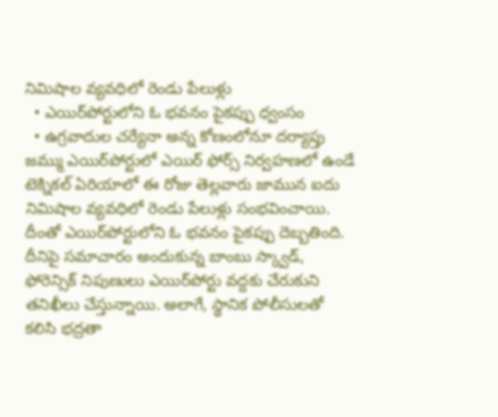నిమిషాల వ్యవధిలో రెండు పేలుళ్లు
  • ఎయిర్‌పోర్టులోని ఓ భవనం పైకప్పు ధ్వంసం
  • ఉగ్రవాదుల చ‌ర్యేనా అన్న కోణంలోనూ ద‌ర్యాప్తు
జమ్ము ఎయిర్‌పోర్టులో ఎయిర్ ఫోర్స్ నిర్వ‌హ‌ణ‌లో ఉండే టెక్నిక‌ల్ ఏరియాలో ఈ రోజు తెల్ల‌వారు జామున‌ ఐదు నిమిషాల వ్యవధిలో రెండు పేలుళ్లు సంభవించాయి. దీంతో ఎయిర్‌పోర్టులోని ఓ భవనం పైకప్పు దెబ్బతింది. దీనిపై సమాచారం అందుకున్న బాంబు స్క్వాడ్‌, ఫోరెన్సిక్ నిపుణులు ఎయిర్‌పోర్టు వ‌ద్ద‌కు చేరుకుని తనిఖీలు చేస్తున్నాయి. అలాగే, స్థానిక పోలీసులతో కలిసి భద్రతా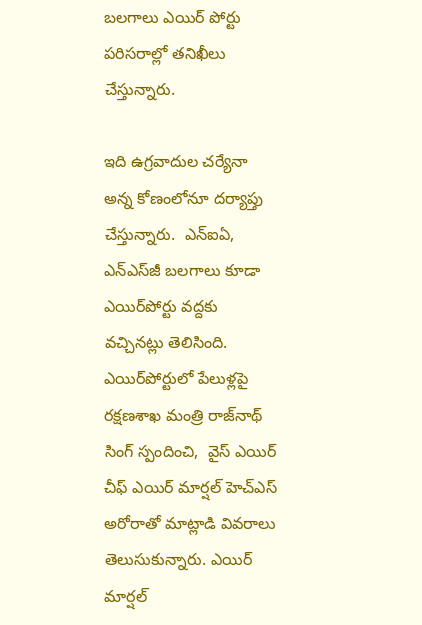బలగాలు ఎయిర్ పోర్టు ప‌రిస‌రాల్లో త‌నిఖీలు చేస్తున్నారు.

ఇది ఉగ్రవాదుల చ‌ర్యేనా అన్న కోణంలోనూ ద‌ర్యాప్తు చేస్తున్నారు.  ఎన్‌ఐఏ, ఎన్ఎస్‌జీ బలగాలు కూడా ఎయిర్‌పోర్టు వ‌ద్ద‌కు వ‌చ్చిన‌ట్లు తెలిసింది. ఎయిర్‌పోర్టులో పేలుళ్ల‌పై రక్షణశాఖ మంత్రి రాజ్‌నాథ్‌ సింగ్ స్పందించి,  వైస్‌ ఎయిర్‌ చీఫ్‌ ఎయిర్‌ మార్షల్‌ హెచ్‌ఎస్‌ అరోరాతో మాట్లాడి వివ‌రాలు తెలుసుకున్నారు. ఎయిర్‌ మార్షల్‌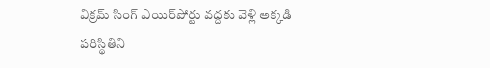విక్రమ్ సింగ్ ఎయిర్‌పోర్టు వ‌ద్ద‌కు వెళ్లి అక్క‌డి ప‌రిస్థితిని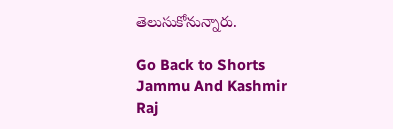తెలుసుకోనున్నారు.

Go Back to Shorts
Jammu And Kashmir
Raj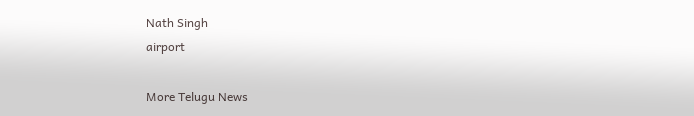Nath Singh
airport

More Telugu News